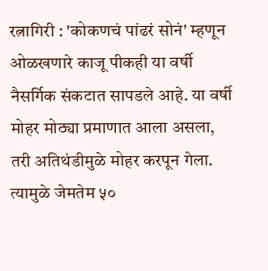रत्नागिरी : 'कोकणचं पांढरं सोनं' म्हणून ओळखणारे काजू पीकही या वर्षी नैसर्गिक संकटात सापडले आहे. या वर्षी मोहर मोठ्या प्रमाणात आला असला, तरी अतिथंडीमुळे मोहर करपून गेला.
त्यामुळे जेमतेम ५०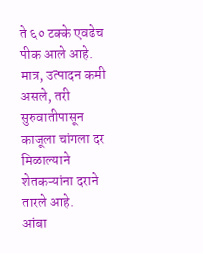ते ६० टक्के एवढेच पीक आले आहे. मात्र, उत्पादन कमी असले, तरी सुरुवातीपासून काजूला चांगला दर मिळाल्याने शेतकऱ्यांना दराने तारले आहे.
आंबा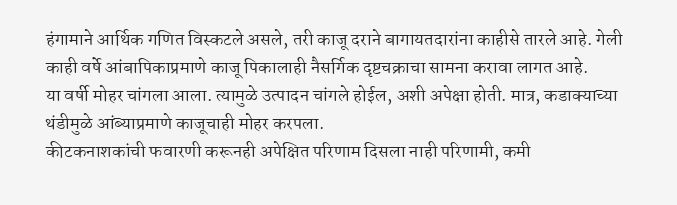हंगामाने आर्थिक गणित विस्कटले असले, तरी काजू दराने बागायतदारांना काहीसे तारले आहे. गेली काही वर्षे आंबापिकाप्रमाणे काजू पिकालाही नैसर्गिक दृष्टचक्राचा सामना करावा लागत आहे.
या वर्षी मोहर चांगला आला. त्यामुळे उत्पादन चांगले होईल, अशी अपेक्षा होती. मात्र, कडाक्याच्या थंडीमुळे आंब्याप्रमाणे काजूचाही मोहर करपला.
कीटकनाशकांची फवारणी करूनही अपेक्षित परिणाम दिसला नाही परिणामी, कमी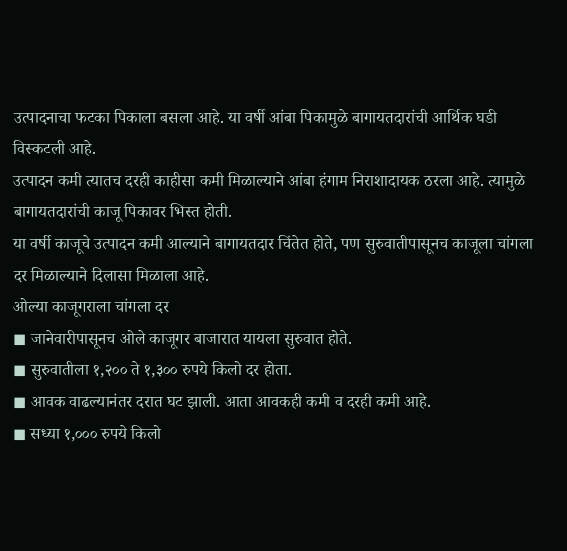उत्पादनाचा फटका पिकाला बसला आहे. या वर्षी आंबा पिकामुळे बागायतदारांची आर्थिक घडी विस्कटली आहे.
उत्पादन कमी त्यातच दरही काहीसा कमी मिळाल्याने आंबा हंगाम निराशादायक ठरला आहे. त्यामुळे बागायतदारांची काजू पिकावर भिस्त होती.
या वर्षी काजूचे उत्पादन कमी आल्याने बागायतदार चिंतेत होते, पण सुरुवातीपासूनच काजूला चांगला दर मिळाल्याने दिलासा मिळाला आहे.
ओल्या काजूगराला चांगला दर
◼ जानेवारीपासूनच ओले काजूगर बाजारात यायला सुरुवात होते.
◼ सुरुवातीला १,२०० ते १,३०० रुपये किलो दर होता.
◼ आवक वाढल्यानंतर दरात घट झाली. आता आवकही कमी व दरही कमी आहे.
◼ सध्या १,००० रुपये किलो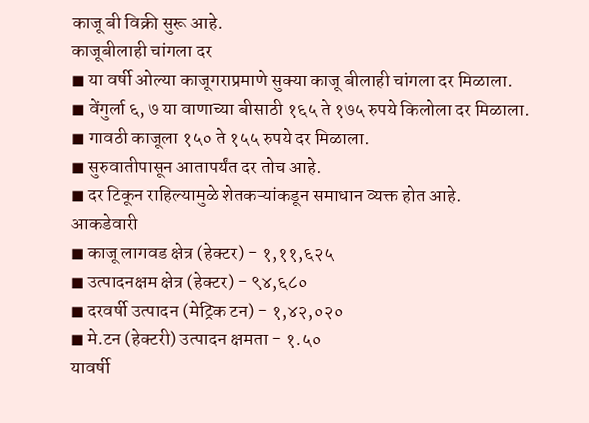काजू बी विक्री सुरू आहे.
काजूबीलाही चांगला दर
◼ या वर्षी ओल्या काजूगराप्रमाणे सुक्या काजू बीलाही चांगला दर मिळाला.
◼ वेंगुर्ला ६, ७ या वाणाच्या बीसाठी १६५ ते १७५ रुपये किलोला दर मिळाला.
◼ गावठी काजूला १५० ते १५५ रुपये दर मिळाला.
◼ सुरुवातीपासून आतापर्यंत दर तोच आहे.
◼ दर टिकून राहिल्यामुळे शेतकऱ्यांकडून समाधान व्यक्त होत आहे.
आकडेवारी
◼ काजू लागवड क्षेत्र (हेक्टर) - १,११,६२५
◼ उत्पादनक्षम क्षेत्र (हेक्टर) - ९४,६८०
◼ दरवर्षी उत्पादन (मेट्रिक टन) - १,४२,०२०
◼ मे.टन (हेक्टरी) उत्पादन क्षमता - १.५०
यावर्षी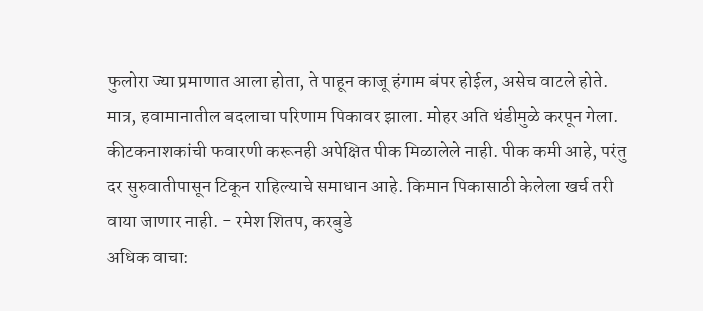फुलोरा ज्या प्रमाणात आला होता, ते पाहून काजू हंगाम बंपर होईल, असेच वाटले होते. मात्र, हवामानातील बदलाचा परिणाम पिकावर झाला. मोहर अति थंडीमुळे करपून गेला. कीटकनाशकांची फवारणी करूनही अपेक्षित पीक मिळालेले नाही. पीक कमी आहे, परंतु दर सुरुवातीपासून टिकून राहिल्याचे समाधान आहे. किमान पिकासाठी केलेला खर्च तरी वाया जाणार नाही. - रमेश शितप, करबुडे
अधिक वाचा: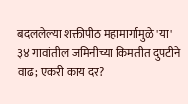बदललेल्या शक्तीपीठ महामार्गामुळे 'या' ३४ गावांतील जमिनीच्या किमतीत दुपटीने वाढ; एकरी काय दर?